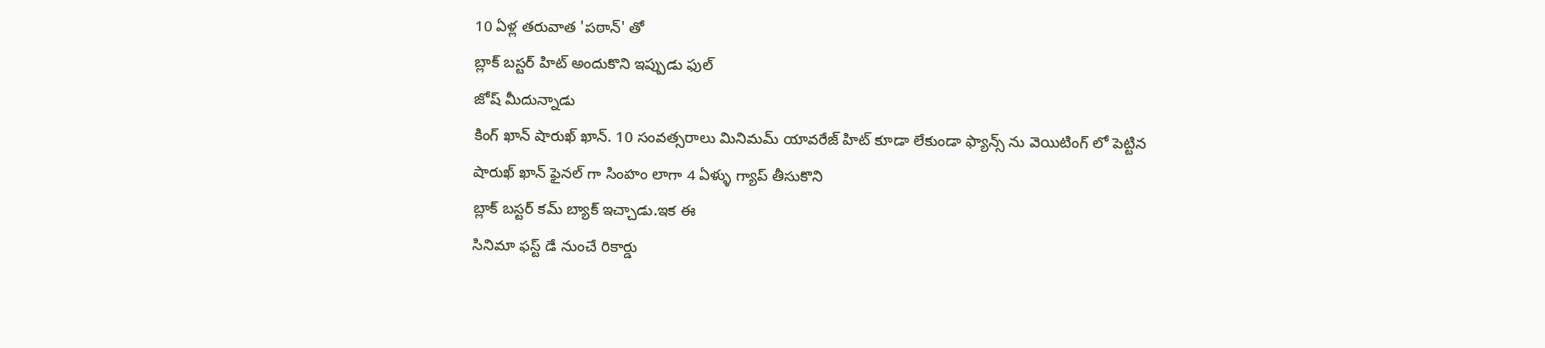10 ఏళ్ల తరువాత 'పఠాన్' తో
బ్లాక్ బస్టర్ హిట్ అందుకొని ఇప్పుడు ఫుల్
జోష్ మీదున్నాడు
కింగ్ ఖాన్ షారుఖ్ ఖాన్. 10 సంవత్సరాలు మినిమమ్ యావరేజ్ హిట్ కూడా లేకుండా ఫ్యాన్స్ ను వెయిటింగ్ లో పెట్టిన
షారుఖ్ ఖాన్ ఫైనల్ గా సింహం లాగా 4 ఏళ్ళు గ్యాప్ తీసుకొని
బ్లాక్ బస్టర్ కమ్ బ్యాక్ ఇచ్చాడు.ఇక ఈ
సినిమా ఫస్ట్ డే నుంచే రికార్డు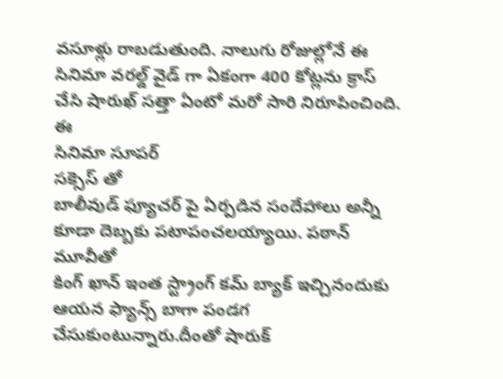వసూళ్లు రాబడుతుంది. నాలుగు రోజుల్లోనే ఈ
సినిమా వరల్డ్ వైడ్ గా ఏకంగా 400 కోట్లను క్రాస్ చేసి షారుఖ్ సత్తా ఏంటో మరో సారి నిరూపించింది. ఈ
సినిమా సూపర్
సక్సెస్ తో
బాలీవుడ్ ఫ్యూచర్ పై ఏర్పడిన సందేహాలు అన్నీ కూడా దెబ్బకు పటాపంచలయ్యాయి. పఠాన్ మూవీతో
కింగ్ ఖాన్ ఇంత స్ట్రాంగ్ కమ్ బ్యాక్ ఇచ్చినందుకు ఆయన ఫ్యాన్స్ బాగా పండగ చేసుకుంటున్నారు.దీంతో షారుక్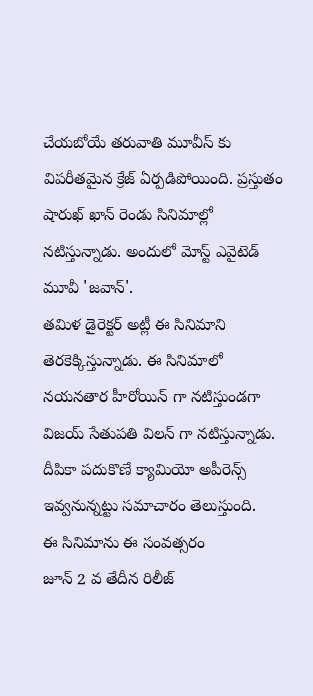చేయబోయే తరువాతి మూవీస్ కు విపరీతమైన క్రేజ్ ఏర్పడిపోయింది. ప్రస్తుతం
షారుఖ్ ఖాన్ రెండు సినిమాల్లో నటిస్తున్నాడు. అందులో మోస్ట్ ఎవైటెడ్
మూవీ 'జవాన్'.
తమిళ డైరెక్టర్ అట్లీ ఈ సినిమాని తెరకెక్కిస్తున్నాడు. ఈ సినిమాలో
నయనతార హీరోయిన్ గా నటిస్తుండగా
విజయ్ సేతుపతి విలన్ గా నటిస్తున్నాడు. దీపికా పదుకొణే క్యామియో అపీరెన్స్ ఇవ్వనున్నట్టు సమాచారం తెలుస్తుంది.
ఈ సినిమాను ఈ సంవత్సరం
జూన్ 2 వ తేదీన రిలీజ్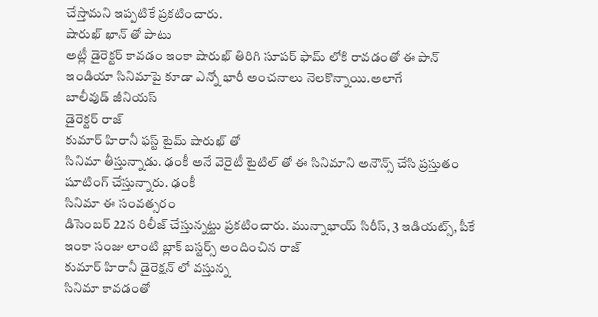చేస్తామని ఇప్పటికే ప్రకటించారు.
షారుఖ్ ఖాన్ తో పాటు
అట్లీ డైరెక్టర్ కావడం ఇంకా షారుఖ్ తిరిగి సూపర్ ఫామ్ లోకి రావడంతో ఈ పాన్
ఇండియా సినిమాపై కూడా ఎన్నో భారీ అంచనాలు నెలకొన్నాయి.అలాగే
బాలీవుడ్ జీనియస్
డైరెక్టర్ రాజ్
కుమార్ హిరానీ ఫస్ట్ టైమ్ షారుఖ్ తో
సినిమా తీస్తున్నాడు. ఢంకీ అనే వెరైటీ టైటిల్ తో ఈ సినిమాని అనౌన్స్ చేసి ప్రస్తుతం షూటింగ్ చేస్తున్నారు. ఢంకీ
సినిమా ఈ సంవత్సరం
డిసెంబర్ 22న రిలీజ్ చేస్తున్నట్టు ప్రకటించారు. మున్నాభాయ్ సిరీస్, 3 ఇడియట్స్, పీకే ఇంకా సంజు లాంటి బ్లాక్ బస్టర్స్ అందించిన రాజ్
కుమార్ హిరానీ డైరెక్షన్ లో వస్తున్న
సినిమా కావడంతో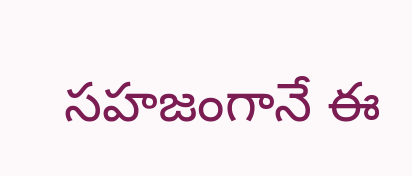సహజంగానే ఈ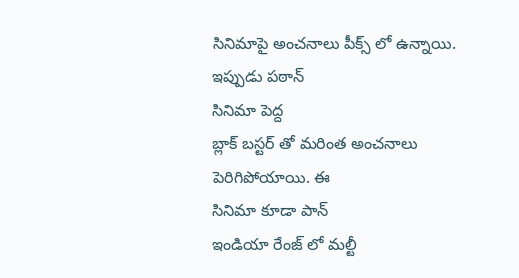సినిమాపై అంచనాలు పీక్స్ లో ఉన్నాయి. ఇప్పుడు పఠాన్
సినిమా పెద్ద
బ్లాక్ బస్టర్ తో మరింత అంచనాలు పెరిగిపోయాయి. ఈ
సినిమా కూడా పాన్
ఇండియా రేంజ్ లో మల్టీ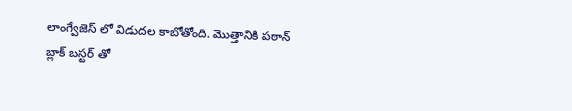లాంగ్వేజెస్ లో విడుదల కాబోతోంది. మొత్తానికి పఠాన్
బ్లాక్ బస్టర్ తో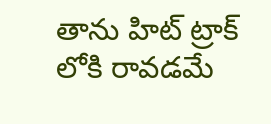తాను హిట్ ట్రాక్ లోకి రావడమే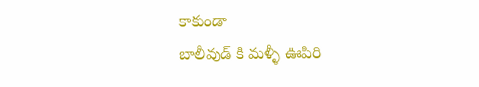కాకుండా
బాలీవుడ్ కి మళ్ళీ ఊపిరి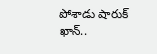పోశాడు షారుక్ ఖాన్..